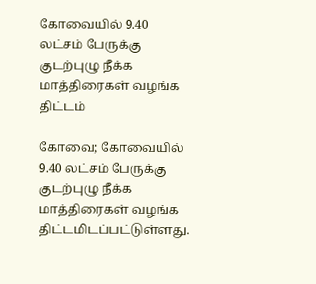கோவையில் 9.40 லட்சம் பேருக்கு குடற்புழு நீக்க மாத்திரைகள் வழங்க திட்டம்

கோவை; கோவையில் 9.40 லட்சம் பேருக்கு குடற்புழு நீக்க மாத்திரைகள் வழங்க திட்டமிடப்பட்டுள்ளது.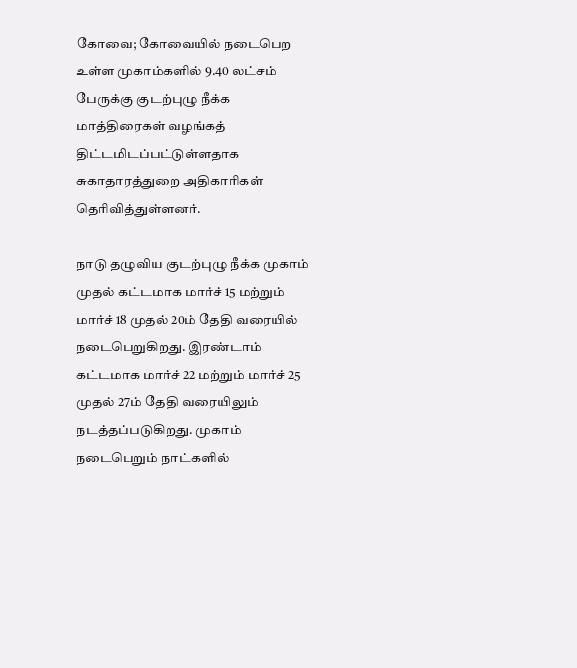கோவை; கோவையில் நடைபெற உள்ள முகாம்களில் 9.40 லட்சம் பேருக்கு குடற்புழு நீக்க மாத்திரைகள் வழங்கத் திட்டமிடப்பட்டுள்ளதாக சுகாதாரத்துறை அதிகாரிகள் தெரிவித்துள்ளனர்.

நாடு தழுவிய குடற்புழு நீக்க முகாம் முதல் கட்டமாக மார்ச் 15 மற்றும் மார்ச் 18 முதல் 20ம் தேதி வரையில் நடைபெறுகிறது. இரண்டாம் கட்டமாக மார்ச் 22 மற்றும் மார்ச் 25 முதல் 27ம் தேதி வரையிலும் நடத்தப்படுகிறது. முகாம் நடைபெறும் நாட்களில்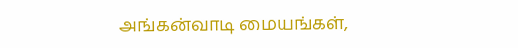அங்கன்வாடி மையங்கள்,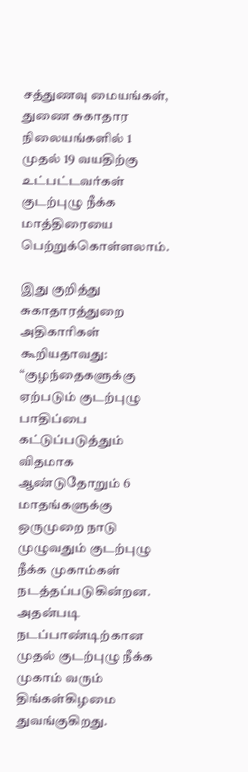சத்துணவு மையங்கள், துணை சுகாதார நிலையங்களில் 1 முதல் 19 வயதிற்கு உட்பட்டவர்கள் குடற்புழு நீக்க மாத்திரையை பெற்றுக்கொள்ளலாம்.

இது குறித்து சுகாதாரத்துறை அதிகாரிகள் கூறியதாவது: “குழந்தைகளுக்கு ஏற்படும் குடற்புழு பாதிப்பை கட்டுப்படுத்தும் விதமாக ஆண்டுதோறும் 6 மாதங்களுக்கு ஒருமுறை நாடு முழுவதும் குடற்புழு நீக்க முகாம்கள் நடத்தப்படுகின்றன. அதன்படி நடப்பாண்டிற்கான முதல் குடற்புழு நீக்க முகாம் வரும் திங்கள்கிழமை துவங்குகிறது.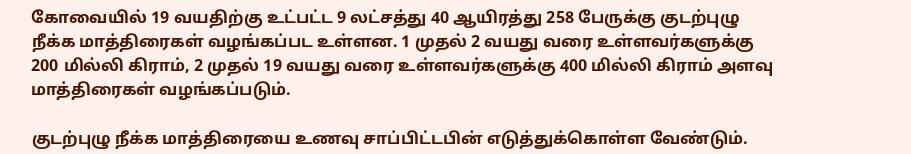கோவையில் 19 வயதிற்கு உட்பட்ட 9 லட்சத்து 40 ஆயிரத்து 258 பேருக்கு குடற்புழு நீக்க மாத்திரைகள் வழங்கப்பட உள்ளன. 1 முதல் 2 வயது வரை உள்ளவர்களுக்கு 200 மில்லி கிராம், 2 முதல் 19 வயது வரை உள்ளவர்களுக்கு 400 மில்லி கிராம் அளவு மாத்திரைகள் வழங்கப்படும்.

குடற்புழு நீக்க மாத்திரையை உணவு சாப்பிட்டபின் எடுத்துக்கொள்ள வேண்டும்.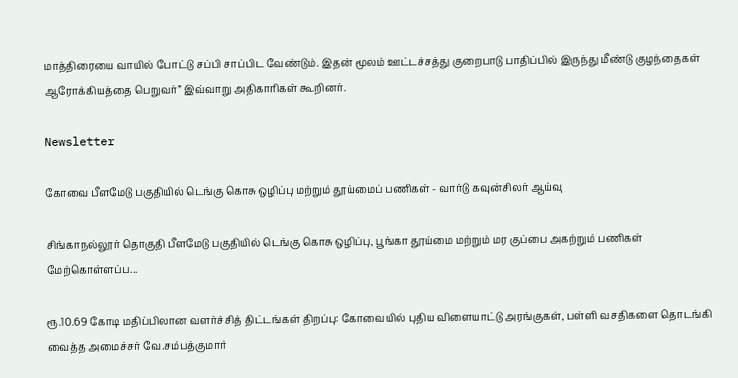மாத்திரையை வாயில் போட்டு சப்பி சாப்பிட வேண்டும். இதன் மூலம் ஊட்டச்சத்து குறைபாடு பாதிப்பில் இருந்து மீண்டு குழந்தைகள் ஆரோக்கியத்தை பெறுவர்” இவ்வாறு அதிகாரிகள் கூறினர்.

Newsletter

கோவை பீளமேடு பகுதியில் டெங்கு கொசு ஒழிப்பு மற்றும் தூய்மைப் பணிகள் - வார்டு கவுன்சிலர் ஆய்வு

சிங்காநல்லூர் தொகுதி பீளமேடு பகுதியில் டெங்கு கொசு ஒழிப்பு, பூங்கா தூய்மை மற்றும் மர குப்பை அகற்றும் பணிகள் மேற்கொள்ளப்ப...

ரூ.10.69 கோடி மதிப்பிலான வளர்ச்சித் திட்டங்கள் திறப்பு: கோவையில் புதிய விளையாட்டு அரங்குகள், பள்ளி வசதிகளை தொடங்கி வைத்த அமைச்சர் வே.சம்பத்குமார்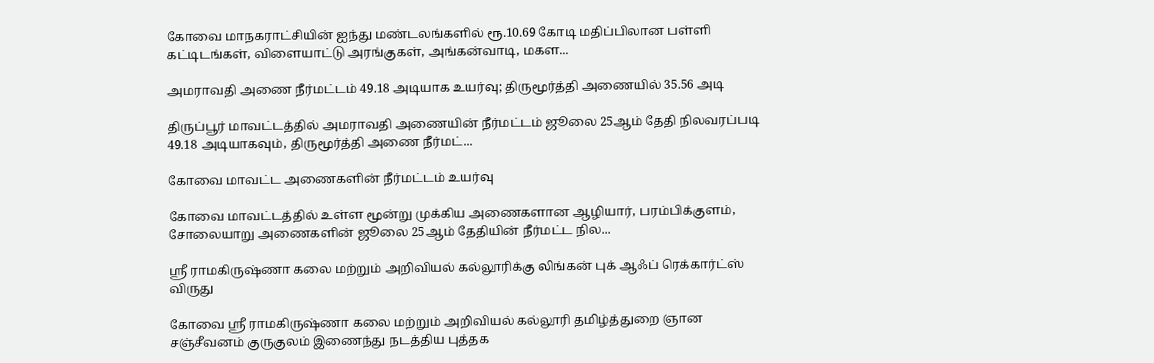கோவை மாநகராட்சியின் ஐந்து மண்டலங்களில் ரூ.10.69 கோடி மதிப்பிலான பள்ளி கட்டிடங்கள், விளையாட்டு அரங்குகள், அங்கன்வாடி, மகள...

அமராவதி அணை நீர்மட்டம் 49.18 அடியாக உயர்வு; திருமூர்த்தி அணையில் 35.56 அடி

திருப்பூர் மாவட்டத்தில் அமராவதி அணையின் நீர்மட்டம் ஜூலை 25ஆம் தேதி நிலவரப்படி 49.18 அடியாகவும், திருமூர்த்தி அணை நீர்மட்...

கோவை மாவட்ட அணைகளின் நீர்மட்டம் உயர்வு

கோவை மாவட்டத்தில் உள்ள மூன்று முக்கிய அணைகளான ஆழியார், பரம்பிக்குளம், சோலையாறு அணைகளின் ஜூலை 25ஆம் தேதியின் நீர்மட்ட நில...

ஸ்ரீ ராமகிருஷ்ணா கலை மற்றும் அறிவியல் கல்லூரிக்கு லிங்கன் புக் ஆஃப் ரெக்கார்ட்ஸ் விருது

கோவை ஸ்ரீ ராமகிருஷ்ணா கலை மற்றும் அறிவியல் கல்லூரி தமிழ்த்துறை ஞான சஞ்சீவனம் குருகுலம் இணைந்து நடத்திய புத்தக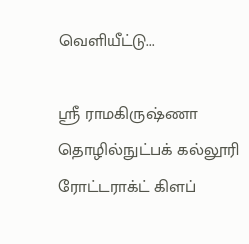வெளியீட்டு...

ஸ்ரீ ராமகிருஷ்ணா தொழில்நுட்பக் கல்லூரி ரோட்டராக்ட் கிளப்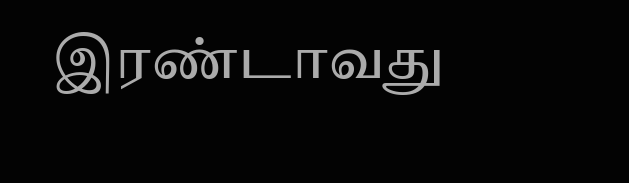இரண்டாவது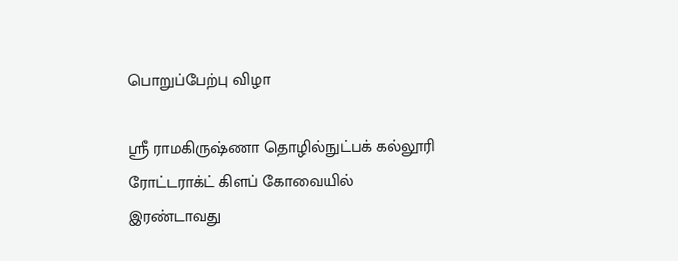பொறுப்பேற்பு விழா

ஸ்ரீ ராமகிருஷ்ணா தொழில்நுட்பக் கல்லூரி ரோட்டராக்ட் கிளப் கோவையில் இரண்டாவது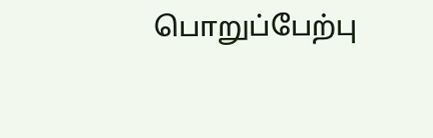பொறுப்பேற்பு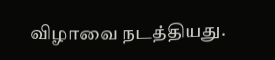விழாவை நடத்தியது.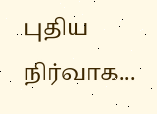புதிய நிர்வாக...